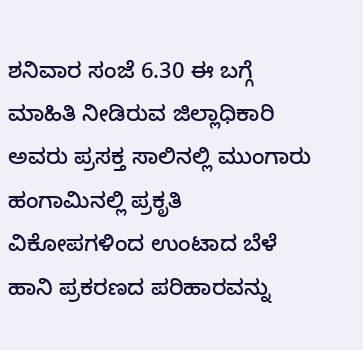ಶನಿವಾರ ಸಂಜೆ 6.30 ಈ ಬಗ್ಗೆ ಮಾಹಿತಿ ನೀಡಿರುವ ಜಿಲ್ಲಾಧಿಕಾರಿ ಅವರು ಪ್ರಸಕ್ತ ಸಾಲಿನಲ್ಲಿ ಮುಂಗಾರು ಹಂಗಾಮಿನಲ್ಲಿ ಪ್ರಕೃತಿ ವಿಕೋಪಗಳಿಂದ ಉಂಟಾದ ಬೆಳೆ ಹಾನಿ ಪ್ರಕರಣದ ಪರಿಹಾರವನ್ನು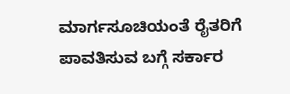ಮಾರ್ಗಸೂಚಿಯಂತೆ ರೈತರಿಗೆ ಪಾವತಿಸುವ ಬಗ್ಗೆ ಸರ್ಕಾರ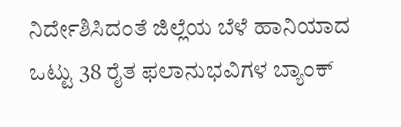ನಿರ್ದೇಶಿಸಿದಂತೆ ಜಿಲ್ಲೆಯ ಬೆಳೆ ಹಾನಿಯಾದ ಒಟ್ಟು 38 ರೈತ ಫಲಾನುಭವಿಗಳ ಬ್ಯಾಂಕ್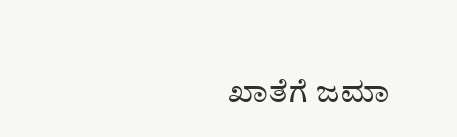ಖಾತೆಗೆ ಜಮಾ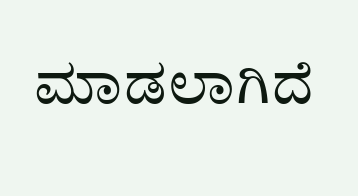ಮಾಡಲಾಗಿದೆ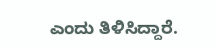ಎಂದು ತಿಳಿಸಿದ್ದಾರೆ.